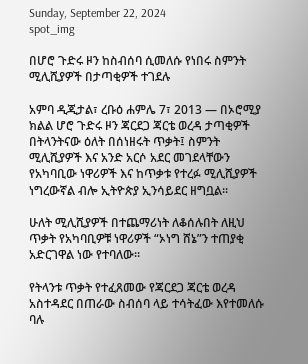Sunday, September 22, 2024
spot_img

በሆሮ ጉድሩ ዞን ከስብሰባ ሲመለሱ የነበሩ ስምንት ሚሊሺያዎች በታጣቂዎች ተገደሉ

አምባ ዲጂታል፣ ረቡዕ ሐምሌ 7፣ 2013 ― በኦሮሚያ ክልል ሆሮ ጉድሩ ዞን ጃርደጋ ጃርቴ ወረዳ ታጣቂዎች በትላንትናው ዕለት በሰነዘሩት ጥቃት፤ ስምንት ሚሊሺያዎች እና አንድ አርሶ አደር መገደላቸውን የአካባቢው ነዋሪዎች እና ከጥቃቱ የተረፉ ሚሊሺያዎች ነግረውኛል ብሎ ኢትዮጵያ ኢንሳይደር ዘግቧል።

ሁለት ሚሊሺያዎች በተጨማሪነት ለቆሰሉበት ለዚህ ጥቃት የአካባቢዎቹ ነዋሪዎች “ኦነግ ሸኔ”ን ተጠያቂ አድርገዋል ነው የተባለው።

የትላንቱ ጥቃት የተፈጸመው የጃርደጋ ጃርቴ ወረዳ አስተዳደር በጠራው ስብሰባ ላይ ተሳትፈው እየተመለሱ ባሉ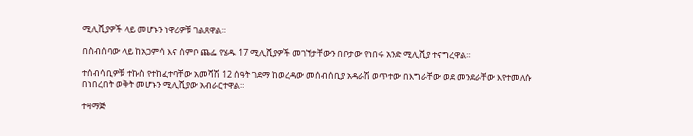ሚሊሺያዎች ላይ መሆኑን ነዋሪዎቹ ገልጸዋል።

በስብሰባው ላይ ከአጋምሳ እና ሰምቦ ጨፌ የሄዱ 17 ሚሊሺያዎች መገኘታቸውን በቦታው የነበሩ አንድ ሚሊሺያ ተናግረዋል።

ተሰብሳቢዎቹ ተኩስ የተከፈተባቸው አመሻሽ 12 ሰዓት ገደማ ከወረዳው መሰብሰቢያ አዳራሽ ወጥተው በእግራቸው ወደ መንደራቸው እየተመለሱ በነበረበት ወቅት መሆኑን ሚሊሺያው አብራርተዋል።

ተዛማጅ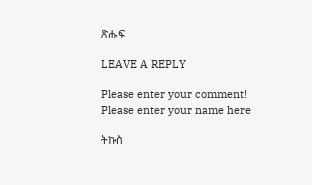ጽሑፍ

LEAVE A REPLY

Please enter your comment!
Please enter your name here

ትኩስ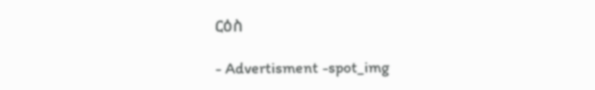ርዕስ

- Advertisment -spot_img